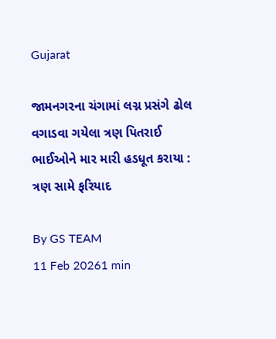Gujarat

જામનગરના ચંગામાં લગ્ન પ્રસંગે ઢોલ વગાડવા ગયેલા ત્રણ પિતરાઈ ભાઈઓને માર મારી હડધૂત કરાયા : ત્રણ સામે ફરિયાદ

By GS TEAM
11 Feb 20261 min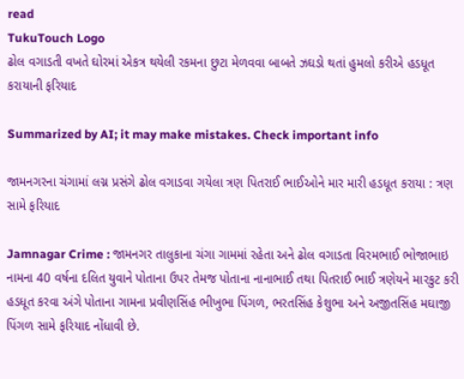read
TukuTouch Logo
ઢોલ વગાડતી વખતે ઘોરમાં એકત્ર થયેલી રકમના છુટા મેળવવા બાબતે ઝઘડો થતાં હુમલો કરીએ હડધૂત કરાયાની ફરિયાદ

Summarized by AI; it may make mistakes. Check important info

જામનગરના ચંગામાં લગ્ન પ્રસંગે ઢોલ વગાડવા ગયેલા ત્રણ પિતરાઈ ભાઈઓને માર મારી હડધૂત કરાયા : ત્રણ સામે ફરિયાદ

Jamnagar Crime : જામનગર તાલુકાના ચંગા ગામમાં રહેતા અને ઢોલ વગાડતા વિરમભાઈ ભોજાભાઇ નામના 40 વર્ષના દલિત યુવાને પોતાના ઉપર તેમજ પોતાના નાનાભાઈ તથા પિતરાઈ ભાઈ ત્રણેયને મારકુટ કરી હડધૂત કરવા અંગે પોતાના ગામના પ્રવીણસિંહ ભીખુભા પિંગળ, ભરતસિંહ કેશુભા અને અજીતસિંહ મઘાજી પિંગળ સામે ફરિયાદ નોંધાવી છે.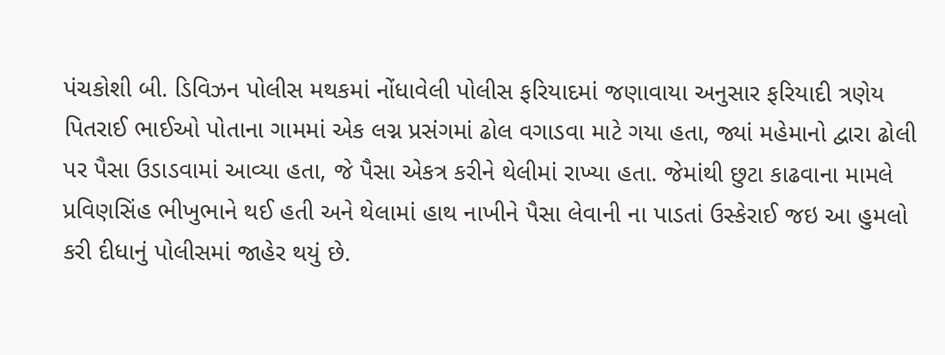પંચકોશી બી. ડિવિઝન પોલીસ મથકમાં નોંધાવેલી પોલીસ ફરિયાદમાં જણાવાયા અનુસાર ફરિયાદી ત્રણેય પિતરાઈ ભાઈઓ પોતાના ગામમાં એક લગ્ન પ્રસંગમાં ઢોલ વગાડવા માટે ગયા હતા, જ્યાં મહેમાનો દ્વારા ઢોલી પર પૈસા ઉડાડવામાં આવ્યા હતા, જે પૈસા એકત્ર કરીને થેલીમાં રાખ્યા હતા. જેમાંથી છુટા કાઢવાના મામલે પ્રવિણસિંહ ભીખુભાને થઈ હતી અને થેલામાં હાથ નાખીને પૈસા લેવાની ના પાડતાં ઉસ્કેરાઈ જઇ આ હુમલો કરી દીધાનું પોલીસમાં જાહેર થયું છે.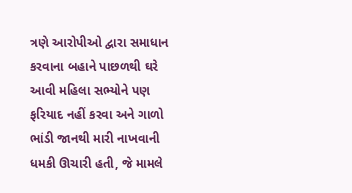ત્રણે આરોપીઓ દ્વારા સમાધાન કરવાના બહાને પાછળથી ઘરે આવી મહિલા સભ્યોને પણ ફરિયાદ નહીં કરવા અને ગાળો ભાંડી જાનથી મારી નાખવાની ધમકી ઊચારી હતી, જે મામલે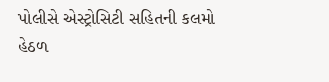પોલીસે એસ્ટ્રોસિટી સહિતની કલમો હેઠળ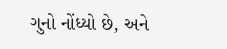ગુનો નોંધ્યો છે, અને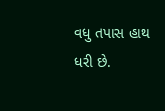વધુ તપાસ હાથ ધરી છે.